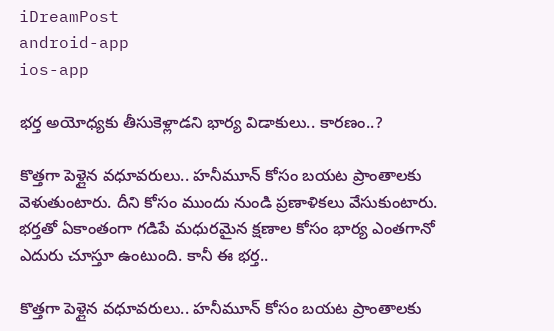iDreamPost
android-app
ios-app

భర్త అయోధ్యకు తీసుకెళ్లాడని భార్య విడాకులు.. కారణం..?

కొత్తగా పెళ్లైన వధూవరులు.. హనీమూన్ కోసం బయట ప్రాంతాలకు వెళుతుంటారు. దీని కోసం ముందు నుండి ప్రణాళికలు వేసుకుంటారు. భర్తతో ఏకాంతంగా గడిపే మధురమైన క్షణాల కోసం భార్య ఎంతగానో ఎదురు చూస్తూ ఉంటుంది. కానీ ఈ భర్త..

కొత్తగా పెళ్లైన వధూవరులు.. హనీమూన్ కోసం బయట ప్రాంతాలకు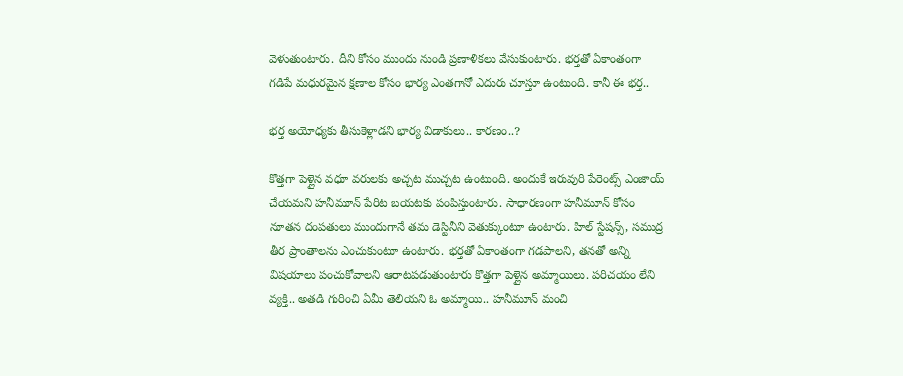వెళుతుంటారు. దీని కోసం ముందు నుండి ప్రణాళికలు వేసుకుంటారు. భర్తతో ఏకాంతంగా గడిపే మధురమైన క్షణాల కోసం భార్య ఎంతగానో ఎదురు చూస్తూ ఉంటుంది. కానీ ఈ భర్త..

భర్త అయోధ్యకు తీసుకెళ్లాడని భార్య విడాకులు.. కారణం..?

కొత్తగా పెళ్లైన వధూ వరులకు అచ్చట ముచ్చట ఉంటుంది. అందుకే ఇరువురి పేరెంట్స్ ఎంజాయ్ చేయమని హనీమూన్ పేరిట బయటకు పంపిస్తుంటారు. సాధారణంగా హనీమూన్ కోసం నూతన దంపతులు ముందుగానే తమ డెస్టినీని వెతుక్కుంటూ ఉంటారు. హిల్ స్టేషన్స్, సముద్ర తీర ప్రాంతాలను ఎంచుకుంటూ ఉంటారు. భర్తతో ఏకాంతంగా గడపాలని, తనతో అన్ని విషయాలు పంచుకోవాలని ఆరాటపడుతుంటారు కొత్తగా పెళ్లైన అమ్మాయిలు. పరిచయం లేని వ్యక్తి.. అతడి గురించి ఏమీ తెలియని ఓ అమ్మాయి.. హనీమూన్ మంచి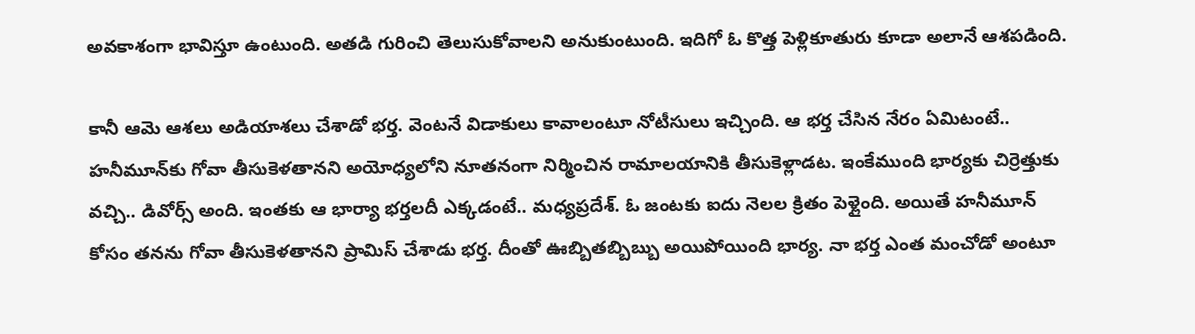అవకాశంగా భావిస్తూ ఉంటుంది. అతడి గురించి తెలుసుకోవాలని అనుకుంటుంది. ఇదిగో ఓ కొత్త పెళ్లికూతురు కూడా అలానే ఆశపడింది.

కానీ ఆమె ఆశలు అడియాశలు చేశాడో భర్త. వెంటనే విడాకులు కావాలంటూ నోటీసులు ఇచ్చింది. ఆ భర్త చేసిన నేరం ఏమిటంటే.. హనీమూన్‌కు గోవా తీసుకెళతానని అయోధ్యలోని నూతనంగా నిర్మించిన రామాలయానికి తీసుకెళ్లాడట. ఇంకేముంది భార్యకు చిర్రెత్తుకు వచ్చి.. డివోర్స్ అంది. ఇంతకు ఆ భార్యా భర్తలదీ ఎక్కడంటే.. మధ్యప్రదేశ్. ఓ జంటకు ఐదు నెలల క్రితం పెళ్లైంది. అయితే హనీమూన్ కోసం తనను గోవా తీసుకెళతానని ప్రామిస్ చేశాడు భర్త. దీంతో ఊబ్బితబ్బిబ్బు అయిపోయింది భార్య. నా భర్త ఎంత మంచోడో అంటూ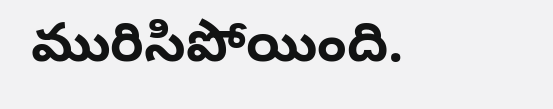మురిసిపోయింది.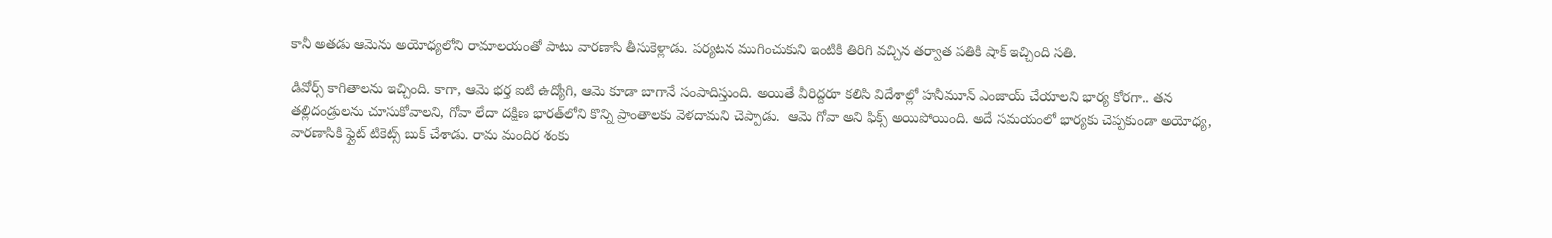కానీ అతడు ఆమెను అయోధ్యలోని రామాలయంతో పాటు వారణాసి తీసుకెళ్లాడు. పర్యటన ముగించుకుని ఇంటికి తిరిగి వచ్చిన తర్వాత పతికి షాక్ ఇచ్చింది సతి.

డివోర్స్ కాగితాలను ఇచ్చింది. కాగా, ఆమె భర్త ఐటి ఉద్యోగి, ఆమె కూడా బాగానే సంపాదిస్తుంది. అయితే వీరిద్దరూ కలిసి విదేశాల్లో హనీమూన్ ఎంజాయ్ చేయాలని భార్య కోరగా.. తన తల్లిదండ్రులను చూసుకోవాలని, గోవా లేదా దక్షిణ భారత్‌లోని కొన్ని ప్రాంతాలకు వెళదామని చెప్పాడు.  ఆమె గోవా అని ఫిక్స్ అయిపోయింది. అదే సమయంలో భార్యకు చెప్పకుండా అయోధ్య, వారణాసికి ఫ్లైట్ టికెట్స్ బుక్ చేశాడు. రామ మందిర శంకు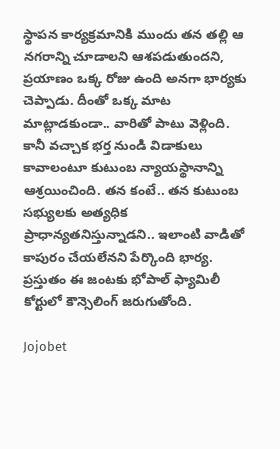స్థాపన కార్యక్రమానికి ముందు తన తల్లి ఆ నగరాన్ని చూడాలని ఆశపడుతుందని, ప్రయాణం ఒక్క రోజు ఉంది అనగా భార్యకు చెప్పాడు. దీంతో ఒక్క మాట మాట్లాడకుండా.. వారితో పాటు వెళ్లింది. కానీ వచ్చాక భర్త నుండి విడాకులు కావాలంటూ కుటుంబ న్యాయస్థానాన్ని ఆశ్రయించింది. తన కంటే.. తన కుటుంబ సభ్యులకు అత్యధిక ప్రాధాన్యతనిస్తున్నాడని.. ఇలాంటి వాడితో కాపురం చేయలేనని పేర్కొంది భార్య. ప్రస్తుతం ఈ జంటకు భోపాల్ ఫ్యామిలీ కోర్టులో కౌన్సెలింగ్ జరుగుతోంది.

Jojobet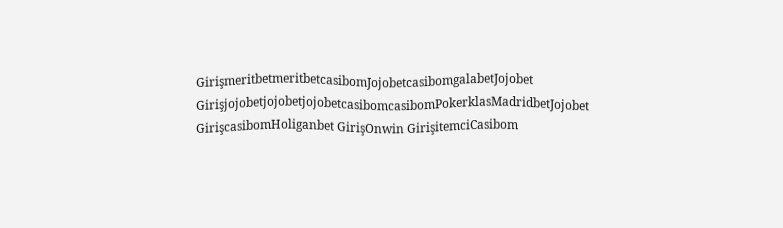GirişmeritbetmeritbetcasibomJojobetcasibomgalabetJojobet GirişjojobetjojobetjojobetcasibomcasibomPokerklasMadridbetJojobet GirişcasibomHoliganbet GirişOnwin GirişitemciCasibom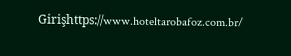Girişhttps://www.hoteltarobafoz.com.br/